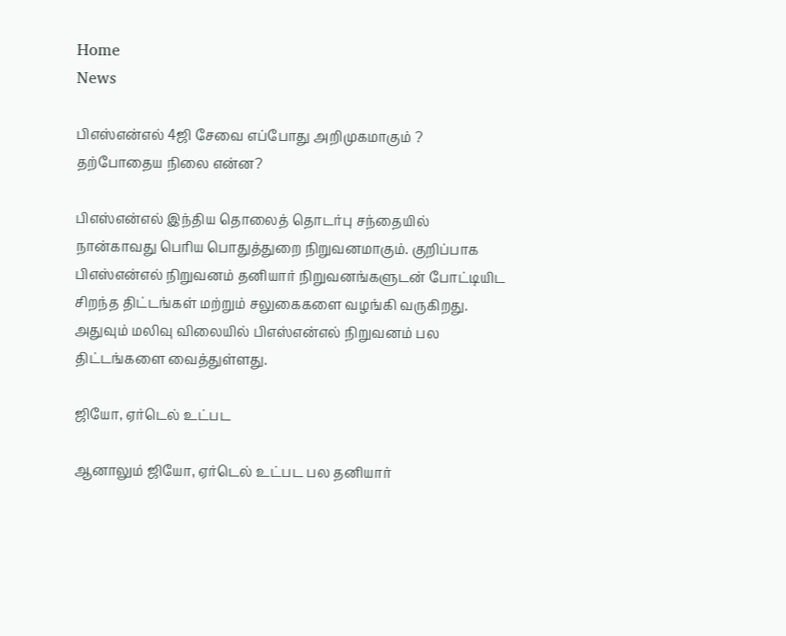Home
News

பிஎஸ்என்எல் 4ஜி சேவை எப்போது அறிமுகமாகும் ? தற்போதைய நிலை என்ன?

பிஎஸ்என்எல் இந்திய தொலைத் தொடர்பு சந்தையில் நான்காவது பெரிய பொதுத்துறை நிறுவனமாகும். குறிப்பாக பிஎஸ்என்எல் நிறுவனம் தனியார் நிறுவனங்களுடன் போட்டியிட சிறந்த திட்டங்கள் மற்றும் சலுகைகளை வழங்கி வருகிறது. அதுவும் மலிவு விலையில் பிஎஸ்என்எல் நிறுவனம் பல திட்டங்களை வைத்துள்ளது.

ஜியோ, ஏர்டெல் உட்பட

ஆனாலும் ஜியோ, ஏர்டெல் உட்பட பல தனியார்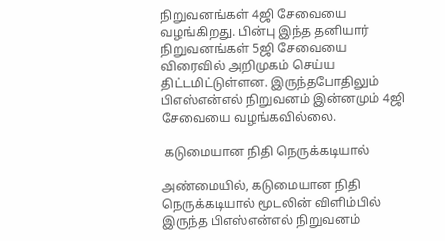நிறுவனங்கள் 4ஜி சேவையை வழங்கிறது. பின்பு இந்த தனியார் நிறுவனங்கள் 5ஜி சேவையை விரைவில் அறிமுகம் செய்ய திட்டமிட்டுள்ளன. இருந்தபோதிலும் பிஎஸ்என்எல் நிறுவனம் இன்னமும் 4ஜி சேவையை வழங்கவில்லை.

 கடுமையான நிதி நெருக்கடியால்

அண்மையில், கடுமையான நிதி நெருக்கடியால் மூடலின் விளிம்பில் இருந்த பிஎஸ்என்எல் நிறுவனம்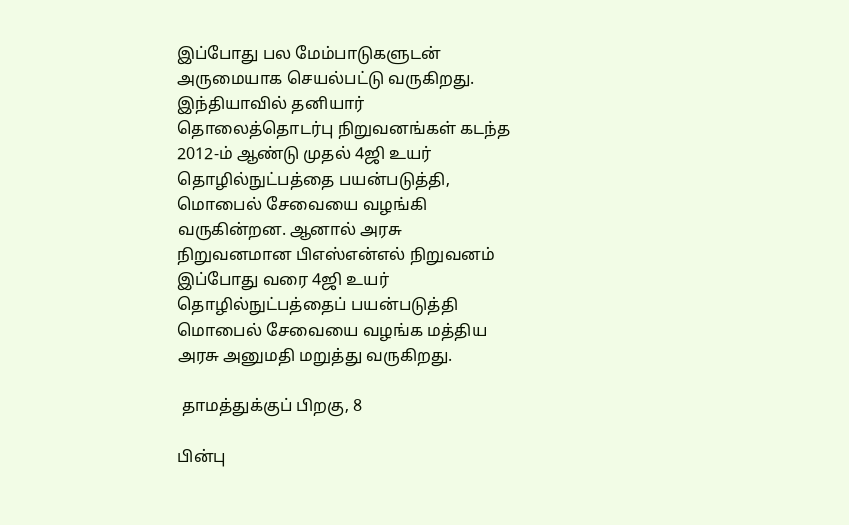இப்போது பல மேம்பாடுகளுடன் அருமையாக செயல்பட்டு வருகிறது. இந்தியாவில் தனியார் தொலைத்தொடர்பு நிறுவனங்கள் கடந்த 2012-ம் ஆண்டு முதல் 4ஜி உயர் தொழில்நுட்பத்தை பயன்படுத்தி, மொபைல் சேவையை வழங்கி வருகின்றன. ஆனால் அரசு நிறுவனமான பிஎஸ்என்எல் நிறுவனம்
இப்போது வரை 4ஜி உயர் தொழில்நுட்பத்தைப் பயன்படுத்தி மொபைல் சேவையை வழங்க மத்திய அரசு அனுமதி மறுத்து வருகிறது.

 தாமத்துக்குப் பிறகு, 8

பின்பு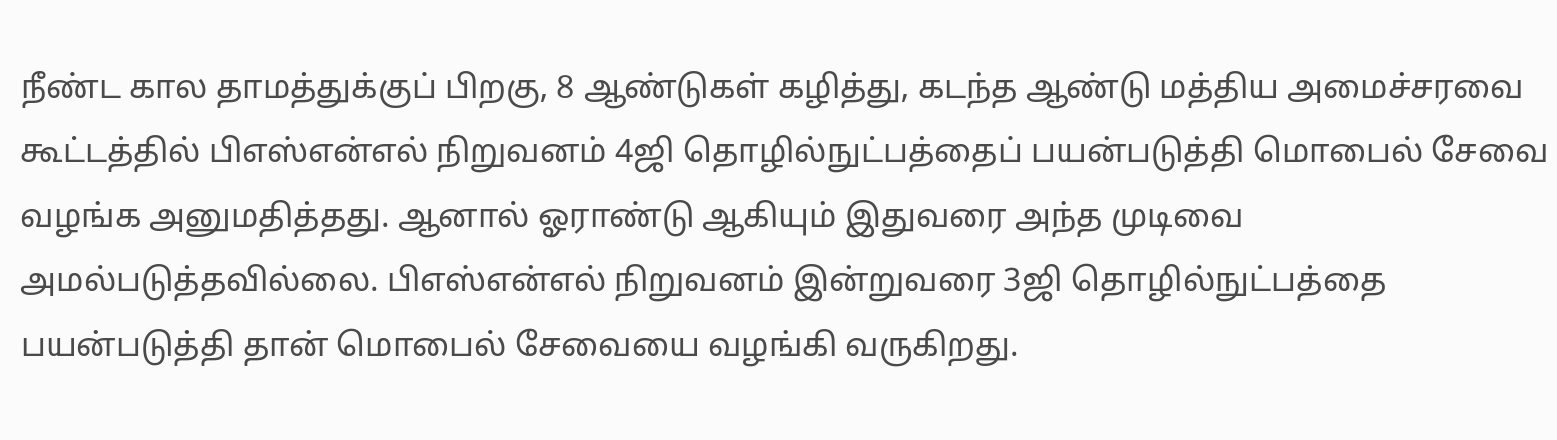நீண்ட கால தாமத்துக்குப் பிறகு, 8 ஆண்டுகள் கழித்து, கடந்த ஆண்டு மத்திய அமைச்சரவை கூட்டத்தில் பிஎஸ்என்எல் நிறுவனம் 4ஜி தொழில்நுட்பத்தைப் பயன்படுத்தி மொபைல் சேவை வழங்க அனுமதித்தது. ஆனால் ஓராண்டு ஆகியும் இதுவரை அந்த முடிவை அமல்படுத்தவில்லை. பிஎஸ்என்எல் நிறுவனம் இன்றுவரை 3ஜி தொழில்நுட்பத்தை பயன்படுத்தி தான் மொபைல் சேவையை வழங்கி வருகிறது.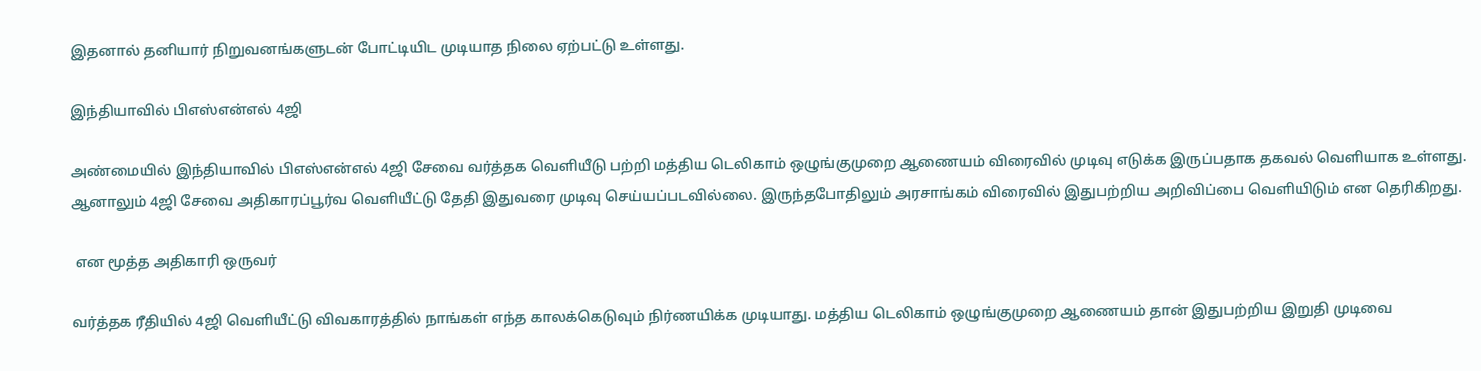இதனால் தனியார் நிறுவனங்களுடன் போட்டியிட முடியாத நிலை ஏற்பட்டு உள்ளது.

இந்தியாவில் பிஎஸ்என்எல் 4ஜி

அண்மையில் இந்தியாவில் பிஎஸ்என்எல் 4ஜி சேவை வர்த்தக வெளியீடு பற்றி மத்திய டெலிகாம் ஒழுங்குமுறை ஆணையம் விரைவில் முடிவு எடுக்க இருப்பதாக தகவல் வெளியாக உள்ளது. ஆனாலும் 4ஜி சேவை அதிகாரப்பூர்வ வெளியீட்டு தேதி இதுவரை முடிவு செய்யப்படவில்லை. இருந்தபோதிலும் அரசாங்கம் விரைவில் இதுபற்றிய அறிவிப்பை வெளியிடும் என தெரிகிறது.

 என மூத்த அதிகாரி ஒருவர்

வர்த்தக ரீதியில் 4ஜி வெளியீட்டு விவகாரத்தில் நாங்கள் எந்த காலக்கெடுவும் நிர்ணயிக்க முடியாது. மத்திய டெலிகாம் ஒழுங்குமுறை ஆணையம் தான் இதுபற்றிய இறுதி முடிவை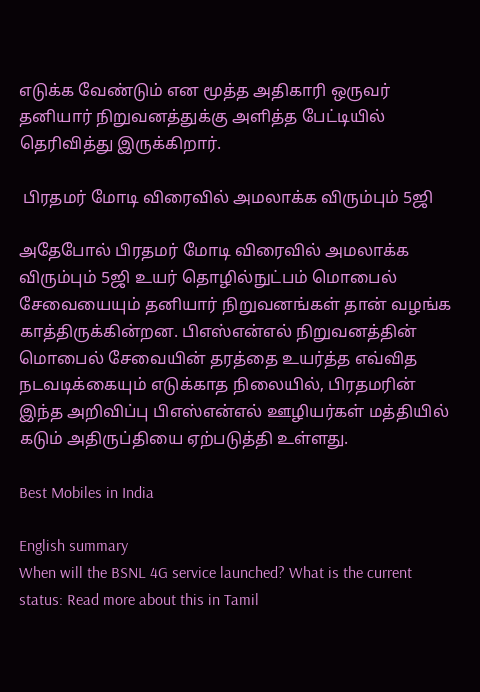எடுக்க வேண்டும் என மூத்த அதிகாரி ஒருவர் தனியார் நிறுவனத்துக்கு அளித்த பேட்டியில்
தெரிவித்து இருக்கிறார்.

 பிரதமர் மோடி விரைவில் அமலாக்க விரும்பும் 5ஜி

அதேபோல் பிரதமர் மோடி விரைவில் அமலாக்க விரும்பும் 5ஜி உயர் தொழில்நுட்பம் மொபைல் சேவையையும் தனியார் நிறுவனங்கள் தான் வழங்க காத்திருக்கின்றன. பிஎஸ்என்எல் நிறுவனத்தின் மொபைல் சேவையின் தரத்தை உயர்த்த எவ்வித நடவடிக்கையும் எடுக்காத நிலையில், பிரதமரின் இந்த அறிவிப்பு பிஎஸ்என்எல் ஊழியர்கள் மத்தியில் கடும் அதிருப்தியை ஏற்படுத்தி உள்ளது.

Best Mobiles in India

English summary
When will the BSNL 4G service launched? What is the current status: Read more about this in Tamil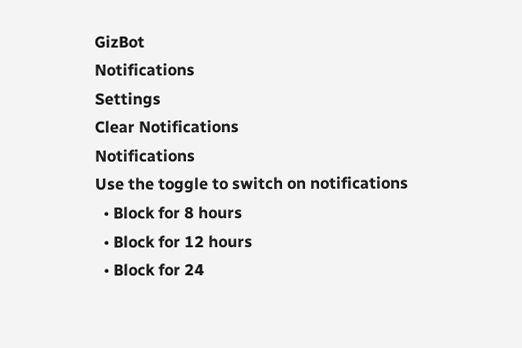GizBot
Notifications
Settings
Clear Notifications
Notifications
Use the toggle to switch on notifications
  • Block for 8 hours
  • Block for 12 hours
  • Block for 24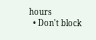hours
  • Don't block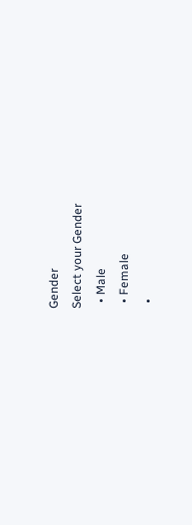Gender
Select your Gender
  • Male
  • Female
  •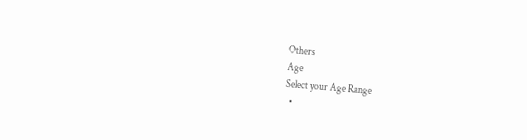Others
Age
Select your Age Range
  •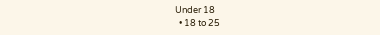Under 18
  • 18 to 25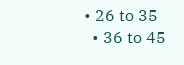• 26 to 35
  • 36 to 45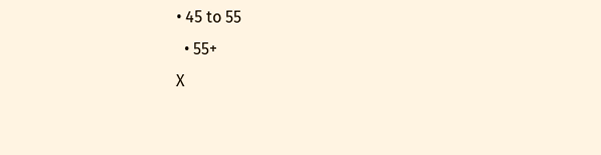• 45 to 55
  • 55+
X